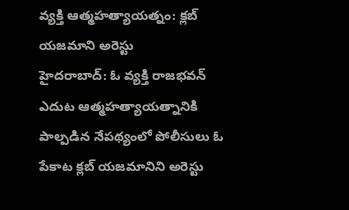వ్యక్తి ఆత్మహత్యాయత్నం: క్లబ్ యజమాని అరెస్టు
హైదరాబాద్: ఓ వ్యక్తి రాజభవన్ ఎదుట ఆత్మహత్యాయత్నానికి పాల్పడిన నేపథ్యంలో పోలీసులు ఓ పేకాట క్లబ్ యజమానిని అరెస్టు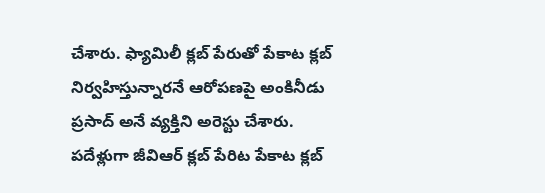చేశారు. ఫ్యామిలీ క్లబ్ పేరుతో పేకాట క్లబ్ నిర్వహిస్తున్నారనే ఆరోపణపై అంకినీడు ప్రసాద్ అనే వ్యక్తిని అరెస్టు చేశారు.
పదేళ్లుగా జీవిఆర్ క్లబ్ పేరిట పేకాట క్లబ్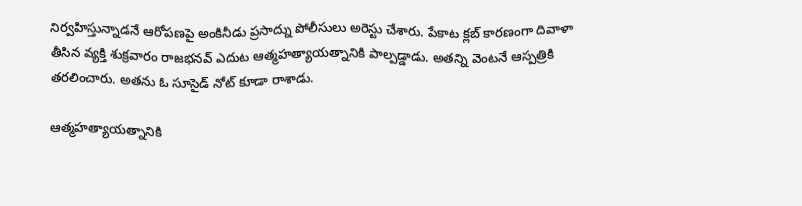నిర్వహిస్తున్నాడనే ఆరోపణపై అంకినీడు ప్రసాద్ను పోలీసులు అరెస్టు చేశారు. పేకాట క్లబ్ కారణంగా దివాళా తీసిన వ్యక్తి శుక్రవారం రాజభనవ్ ఎదుట ఆత్మహత్యాయత్నానికి పాల్పడ్డాడు. అతన్ని వెంటనే ఆస్పత్రికి తరలించారు. అతను ఓ సూసైడ్ నోట్ కూడా రాశాడు.

ఆత్మహత్యాయత్నానికి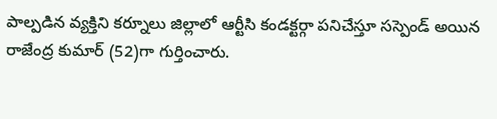పాల్పడిన వ్యక్తిని కర్నూలు జిల్లాలో ఆర్టీసి కండక్టర్గా పనిచేస్తూ సస్పెండ్ అయిన రాజేంద్ర కుమార్ (52)గా గుర్తించారు.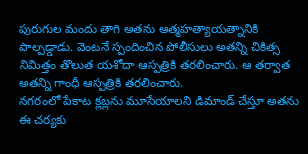పురుగుల మందు తాగి అతను ఆత్మహత్యాయత్నానికి పాల్పడ్డాడు. వెంటనే స్పందించిన పోలీసులు అతన్ని చికిత్స నిమిత్తం తొలుత యశోదా ఆస్పత్రికి తరలించారు. ఆ తర్వాత అతన్ని గాంధీ ఆస్పత్రికి తరలించారు.
నగరంలో పేకాట క్లబ్లను మూసేయాలని డిమాండ్ చేస్తూ అతను ఈ చర్యకు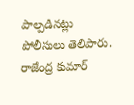పాల్పడినట్లు పోలీసులు తెలిపారు. రాజేంద్ర కుమార్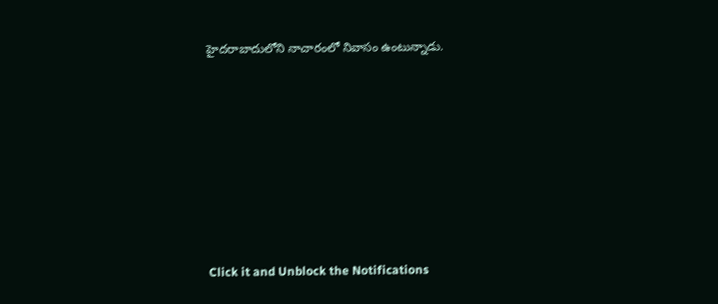హైదరాబాదులోని నాచారంలో నివాసం ఉంటున్నాడు.












Click it and Unblock the Notifications